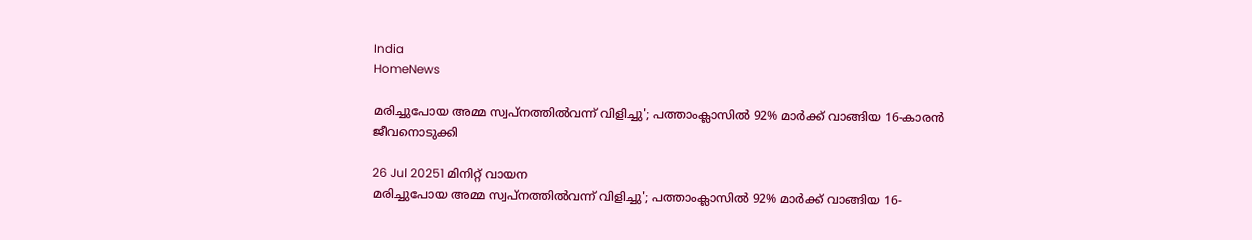India
HomeNews

മരിച്ചുപോയ അമ്മ സ്വപ്നത്തില്‍വന്ന് വിളിച്ചു'; പത്താംക്ലാസില്‍ 92% മാര്‍ക്ക് വാങ്ങിയ 16-കാരൻ ജീവനൊടുക്കി

26 Jul 20251 മിനിറ്റ് വായന
മരിച്ചുപോയ അമ്മ സ്വപ്നത്തില്‍വന്ന് വിളിച്ചു'; പത്താംക്ലാസില്‍ 92% മാര്‍ക്ക് വാങ്ങിയ 16-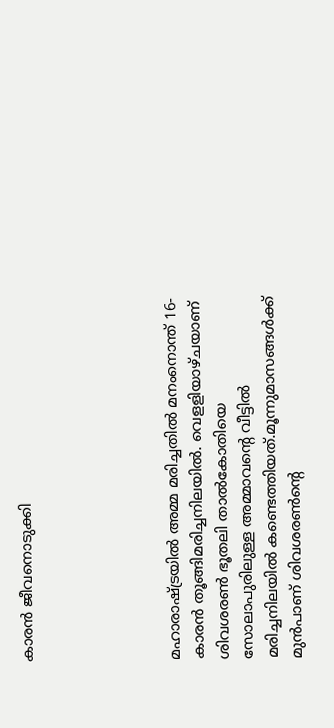കാരൻ ജീവനൊടുക്കി





മഹാരാഷ്ട്രയില്‍ അമ്മ മരിച്ചതില്‍ മനംനൊന്ത് 16-കാരൻ തൂങ്ങിമരിച്ചനിലയില്‍. വെളളിയാഴ്ചയാണ് ശിവശരണ്‍ ഭൂതലി താല്‍കോതിയെ സോലാപുരിലുള്ള അമ്മാവന്റെ വീട്ടില്‍ മരിച്ചനിലയില്‍ കണ്ടെത്തിയത്.മൂന്നുമാസങ്ങള്‍ക്ക് മുൻപാണ് ശിവശരണ്‍ന്റെ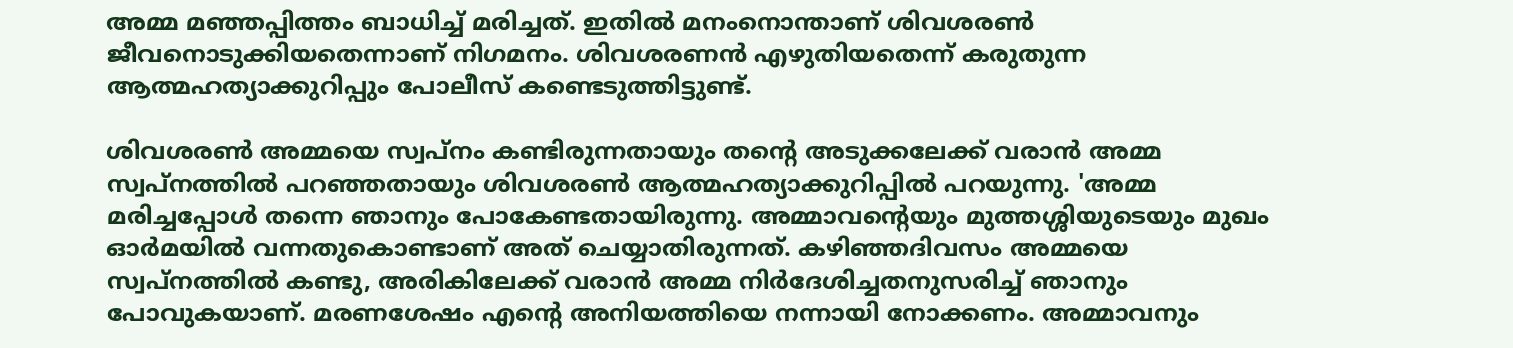അമ്മ മഞ്ഞപ്പിത്തം ബാധിച്ച്‌ മരിച്ചത്. ഇതില്‍ മനംനൊന്താണ് ശിവശരണ്‍ ജീവനൊടുക്കിയതെന്നാണ് നിഗമനം. ശിവശരണൻ എഴുതിയതെന്ന് കരുതുന്ന ആത്മഹത്യാക്കുറിപ്പും പോലീസ് കണ്ടെടുത്തിട്ടുണ്ട്.

ശിവശരണ്‍ അമ്മയെ സ്വപ്നം കണ്ടിരുന്നതായും തന്റെ അടുക്കലേക്ക് വരാൻ അമ്മ സ്വപ്നത്തില്‍ പറഞ്ഞതായും ശിവശരണ്‍ ആത്മഹത്യാക്കുറിപ്പില്‍ പറയുന്നു. 'അമ്മ മരിച്ചപ്പോള്‍ തന്നെ ഞാനും പോകേണ്ടതായിരുന്നു. അമ്മാവന്റെയും മുത്തശ്ശിയുടെയും മുഖം ഓർമയില്‍ വന്നതുകൊണ്ടാണ് അത് ചെയ്യാതിരുന്നത്. കഴിഞ്ഞദിവസം അമ്മയെ സ്വപ്നത്തില്‍ കണ്ടു, അരികിലേക്ക് വരാൻ അമ്മ നിർദേശിച്ചതനുസരിച്ച്‌ ഞാനും പോവുകയാണ്. മരണശേഷം എന്റെ അനിയത്തിയെ നന്നായി നോക്കണം. അമ്മാവനും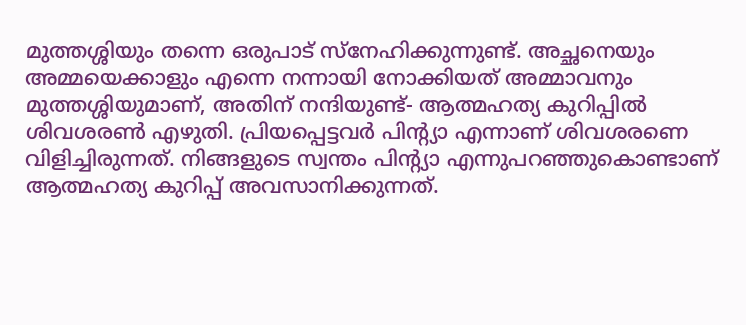മുത്തശ്ശിയും തന്നെ ഒരുപാട് സ്നേഹിക്കുന്നുണ്ട്. അച്ഛനെയും അമ്മയെക്കാളും എന്നെ നന്നായി നോക്കിയത് അമ്മാവനും മുത്തശ്ശിയുമാണ്, അതിന് നന്ദിയുണ്ട്- ആത്മഹത്യ കുറിപ്പില്‍ ശിവശരണ്‍ എഴുതി. പ്രിയപ്പെട്ടവർ പിന്റ്യാ എന്നാണ് ശിവശരണെ വിളിച്ചിരുന്നത്. നിങ്ങളുടെ സ്വന്തം പിന്റ്യാ എന്നുപറഞ്ഞുകൊണ്ടാണ് ആത്മഹത്യ കുറിപ്പ് അവസാനിക്കുന്നത്.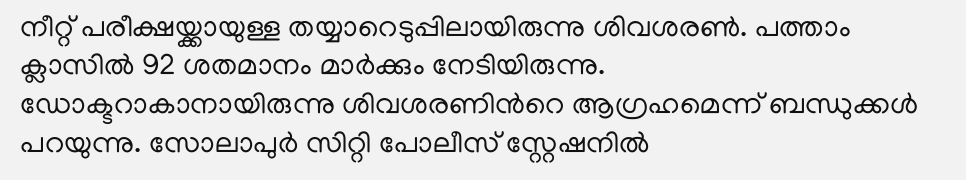നീറ്റ് പരീക്ഷയ്ക്കായുള്ള തയ്യാറെടുപ്പിലായിരുന്നു ശിവശരണ്‍. പത്താം ക്ലാസില്‍ 92 ശതമാനം മാർക്കും നേടിയിരുന്നു. ഡോക്ടറാകാനായിരുന്നു ശിവശരണിൻറെ ആഗ്രഹമെന്ന് ബന്ധുക്കള്‍ പറയുന്നു. സോലാപുർ സിറ്റി പോലീസ് സ്റ്റേഷനില്‍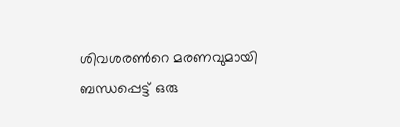ശിവശരണ്‍റെ മരണവുമായി ബന്ധപ്പെട്ട് ഒരു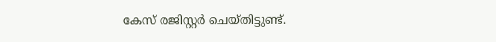കേസ് രജിസ്റ്റർ ചെയ്തിട്ടുണ്ട്.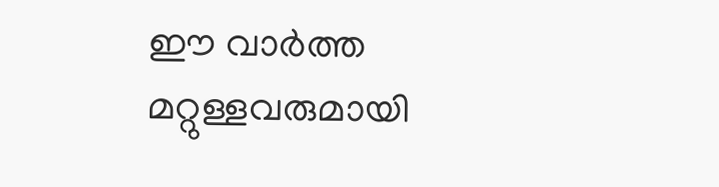ഈ വാർത്ത മറ്റുള്ളവരുമായി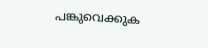പങ്കുവെക്കുക